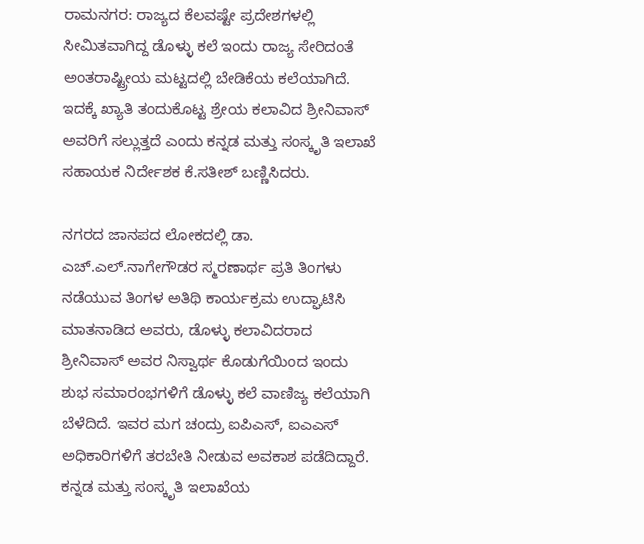ರಾಮನಗರ: ರಾಜ್ಯದ ಕೆಲವಷ್ಟೇ ಪ್ರದೇಶಗಳಲ್ಲಿ ಸೀಮಿತವಾಗಿದ್ದ ಡೊಳ್ಳು ಕಲೆ ಇಂದು ರಾಜ್ಯ ಸೇರಿದಂತೆ ಅಂತರಾಷ್ಟ್ರೀಯ ಮಟ್ಟದಲ್ಲಿ ಬೇಡಿಕೆಯ ಕಲೆಯಾಗಿದೆ. ಇದಕ್ಕೆ ಖ್ಯಾತಿ ತಂದುಕೊಟ್ಟ ಶ್ರೇಯ ಕಲಾವಿದ ಶ್ರೀನಿವಾಸ್ ಅವರಿಗೆ ಸಲ್ಲುತ್ತದೆ ಎಂದು ಕನ್ನಡ ಮತ್ತು ಸಂಸ್ಕೃತಿ ಇಲಾಖೆ ಸಹಾಯಕ ನಿರ್ದೇಶಕ ಕೆ.ಸತೀಶ್ ಬಣ್ಣಿಸಿದರು.

ನಗರದ ಜಾನಪದ ಲೋಕದಲ್ಲಿ ಡಾ. ಎಚ್.ಎಲ್.ನಾಗೇಗೌಡರ ಸ್ಮರಣಾರ್ಥ ಪ್ರತಿ ತಿಂಗಳು ನಡೆಯುವ ತಿಂಗಳ ಅತಿಥಿ ಕಾರ್ಯಕ್ರಮ ಉದ್ಘಾಟಿಸಿ ಮಾತನಾಡಿದ ಅವರು, ಡೊಳ್ಳು ಕಲಾವಿದರಾದ ಶ್ರೀನಿವಾಸ್ ಅವರ ನಿಸ್ವಾರ್ಥ ಕೊಡುಗೆಯಿಂದ ಇಂದು ಶುಭ ಸಮಾರಂಭಗಳಿಗೆ ಡೊಳ್ಳು ಕಲೆ ವಾಣಿಜ್ಯ ಕಲೆಯಾಗಿ ಬೆಳೆದಿದೆ. ಇವರ ಮಗ ಚಂದ್ರು ಐಪಿಎಸ್, ಐಎಎಸ್ ಅಧಿಕಾರಿಗಳಿಗೆ ತರಬೇತಿ ನೀಡುವ ಅವಕಾಶ ಪಡೆದಿದ್ದಾರೆ. ಕನ್ನಡ ಮತ್ತು ಸಂಸ್ಕೃತಿ ಇಲಾಖೆಯ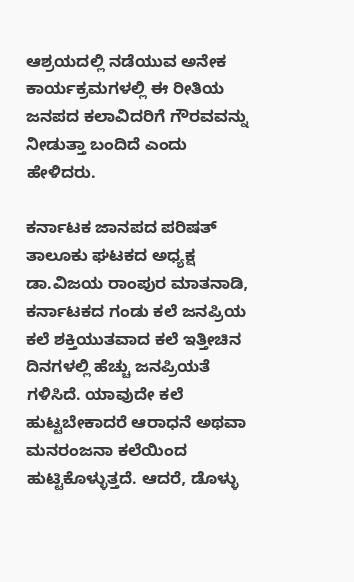ಆಶ್ರಯದಲ್ಲಿ ನಡೆಯುವ ಅನೇಕ ಕಾರ್ಯಕ್ರಮಗಳಲ್ಲಿ ಈ ರೀತಿಯ ಜನಪದ ಕಲಾವಿದರಿಗೆ ಗೌರವವನ್ನು ನೀಡುತ್ತಾ ಬಂದಿದೆ ಎಂದು ಹೇಳಿದರು.

ಕರ್ನಾಟಕ ಜಾನಪದ ಪರಿಷತ್‌ ತಾಲೂಕು ಘಟಕದ ಅಧ್ಯಕ್ಷ ಡಾ.ವಿಜಯ ರಾಂಪುರ ಮಾತನಾಡಿ, ಕರ್ನಾಟಕದ ಗಂಡು ಕಲೆ ಜನಪ್ರಿಯ ಕಲೆ ಶಕ್ತಿಯುತವಾದ ಕಲೆ ಇತ್ತೀಚಿನ ದಿನಗಳಲ್ಲಿ ಹೆಚ್ಚು ಜನಪ್ರಿಯತೆ ಗಳಿಸಿದೆ. ಯಾವುದೇ ಕಲೆ ಹುಟ್ಟಬೇಕಾದರೆ ಆರಾಧನೆ ಅಥವಾ ಮನರಂಜನಾ ಕಲೆಯಿಂದ ಹುಟ್ಟಿಕೊಳ್ಳುತ್ತದೆ. ಆದರೆ, ಡೊಳ್ಳು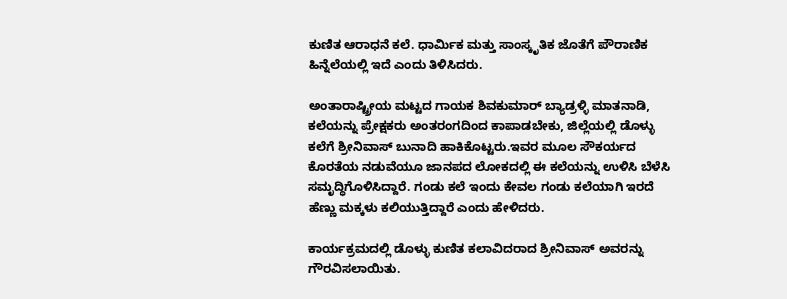ಕುಣಿತ ಆರಾಧನೆ ಕಲೆ. ಧಾರ್ಮಿಕ ಮತ್ತು ಸಾಂಸ್ಕೃತಿಕ ಜೊತೆಗೆ ಪೌರಾಣಿಕ ಹಿನ್ನೆಲೆಯಲ್ಲಿ ಇದೆ ಎಂದು ತಿಳಿಸಿದರು.

ಅಂತಾರಾಷ್ಟ್ರೀಯ ಮಟ್ಟದ ಗಾಯಕ ಶಿವಕುಮಾರ್ ಬ್ಯಾಡ್ರಳ್ಳಿ ಮಾತನಾಡಿ, ಕಲೆಯನ್ನು ಪ್ರೇಕ್ಷಕರು ಅಂತರಂಗದಿಂದ ಕಾಪಾಡಬೇಕು, ಜಿಲ್ಲೆಯಲ್ಲಿ ಡೊಳ್ಳು ಕಲೆಗೆ ಶ್ರೀನಿವಾಸ್ ಬುನಾದಿ ಹಾಕಿಕೊಟ್ಟರು.ಇವರ ಮೂಲ ಸೌಕರ್ಯದ ಕೊರತೆಯ ನಡುವೆಯೂ ಜಾನಪದ ಲೋಕದಲ್ಲಿ ಈ ಕಲೆಯನ್ನು ಉಳಿಸಿ ಬೆಳೆಸಿ ಸಮೃದ್ಧಿಗೊಳಿಸಿದ್ದಾರೆ. ಗಂಡು ಕಲೆ ಇಂದು ಕೇವಲ ಗಂಡು ಕಲೆಯಾಗಿ ಇರದೆ ಹೆಣ್ಣು ಮಕ್ಕಳು ಕಲಿಯುತ್ತಿದ್ದಾರೆ ಎಂದು ಹೇಳಿದರು.

ಕಾರ್ಯಕ್ರಮದಲ್ಲಿ ಡೊಳ್ಳು ಕುಣಿತ ಕಲಾವಿದರಾದ ಶ್ರೀನಿವಾಸ್ ಅವರನ್ನು ಗೌರವಿಸಲಾಯಿತು.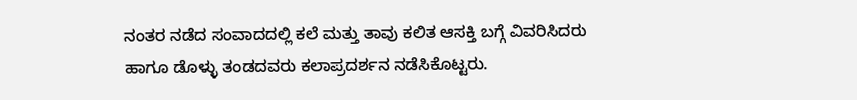ನಂತರ ನಡೆದ ಸಂವಾದದಲ್ಲಿ ಕಲೆ ಮತ್ತು ತಾವು ಕಲಿತ ಆಸಕ್ತಿ ಬಗ್ಗೆ ವಿವರಿಸಿದರು ಹಾಗೂ ಡೊಳ್ಳು ತಂಡದವರು ಕಲಾಪ್ರದರ್ಶನ ನಡೆಸಿಕೊಟ್ಟರು.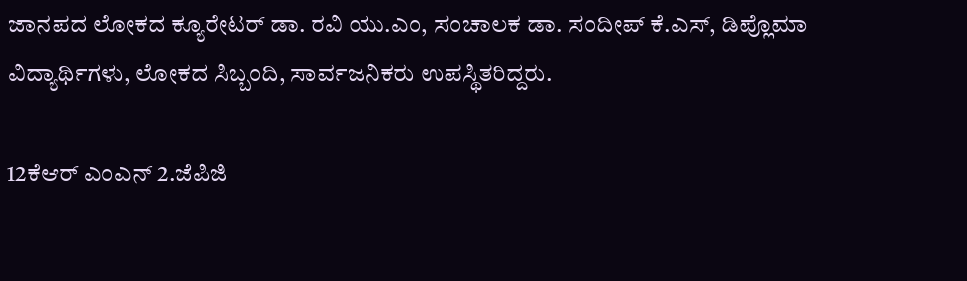ಜಾನಪದ ಲೋಕದ ಕ್ಯೂರೇಟರ್ ಡಾ. ರವಿ ಯು.ಎಂ, ಸಂಚಾಲಕ ಡಾ. ಸಂದೀಪ್ ಕೆ.ಎಸ್, ಡಿಪ್ಲೊಮಾ ವಿದ್ಯಾರ್ಥಿಗಳು, ಲೋಕದ ಸಿಬ್ಬಂದಿ, ಸಾರ್ವಜನಿಕರು ಉಪಸ್ಥಿತರಿದ್ದರು.

12ಕೆಆರ್ ಎಂಎನ್ 2.ಜೆಪಿಜಿ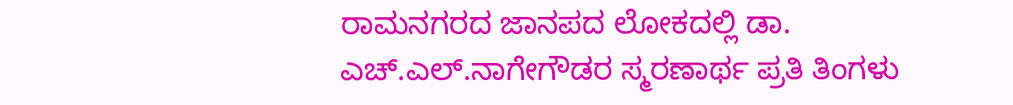ರಾಮನಗರದ ಜಾನಪದ ಲೋಕದಲ್ಲಿ ಡಾ. ಎಚ್.ಎಲ್.ನಾಗೇಗೌಡರ ಸ್ಮರಣಾರ್ಥ ಪ್ರತಿ ತಿಂಗಳು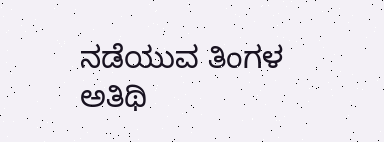ನಡೆಯುವ ತಿಂಗಳ ಅತಿಥಿ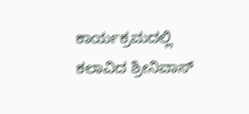ಕಾರ್ಯಕ್ರಮದಲ್ಲಿ ಕಲಾವಿದ ಶ್ರೀನಿವಾಸ್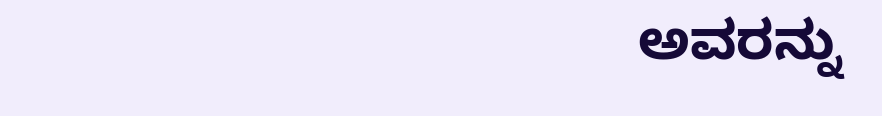ಅವರನ್ನು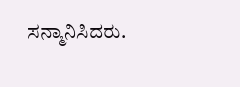ಸನ್ಮಾನಿಸಿದರು.